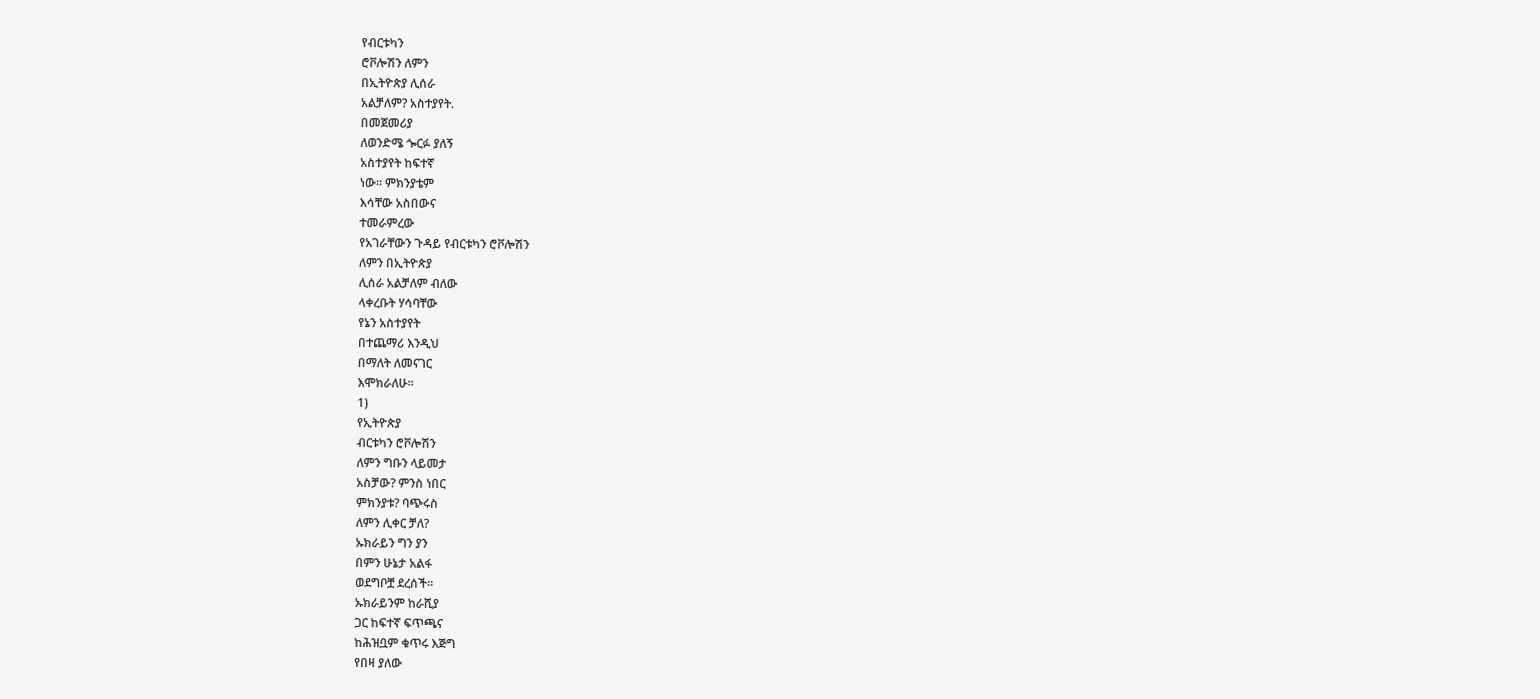የብርቱካን
ሮቮሎሽን ለምን
በኢትዮጵያ ሊሰራ
አልቻለም? አስተያየት.
በመጀመሪያ
ለወንድሜ ጐርፉ ያለኝ
አስተያየት ከፍተኛ
ነው፡፡ ምክንያቴም
እሳቸው አስበውና
ተመራምረው
የአገራቸውን ጉዳይ የብርቱካን ሮቮሎሽን
ለምን በኢትዮጵያ
ሊሰራ አልቻለም ብለው
ላቀረቡት ሃሳባቸው
የኔን አስተያየት
በተጨማሪ እንዲህ
በማለት ለመናገር
እሞክራለሁ፡፡
1)
የኢትዮጵያ
ብርቱካን ሮቮሎሽን
ለምን ግቡን ላይመታ
አስቻው? ምንስ ነበር
ምክንያቱ? ባጭሩስ
ለምን ሊቀር ቻለ?
ኡክራይን ግን ያን
በምን ሁኔታ አልፋ
ወደግቦቿ ደረሰች፡፡
ኡክራይንም ከራሺያ
ጋር ከፍተኛ ፍጥጫና
ከሕዝቧም ቁጥሩ እጅግ
የበዛ ያለው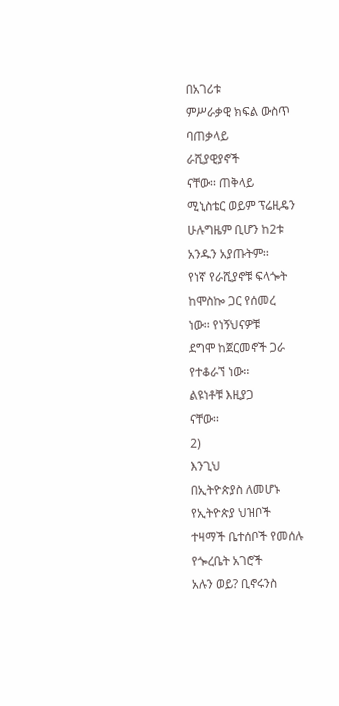በአገሪቱ
ምሥራቃዊ ክፍል ውስጥ
ባጠቃላይ
ራሺያዊያኖች
ናቸው፡፡ ጠቅላይ
ሚኒስቴር ወይም ፕሬዚዴን
ሁሉግዜም ቢሆን ከ2ቱ
አንዱን አያጡትም፡፡
የነኛ የራሺያኖቹ ፍላጐት
ከሞስኰ ጋር የሰመረ
ነው፡፡ የነኝህናዎቹ
ደግሞ ከጀርመኖች ጋራ
የተቆራኘ ነው፡፡
ልዩነቶቹ እዚያጋ
ናቸው፡፡
2)
እንጊህ
በኢትዮጵያስ ለመሆኑ
የኢትዮጵያ ህዝቦች
ተዛማች ቤተሰቦች የመሰሉ
የጐረቤት አገሮች
አሉን ወይ? ቢኖሩንስ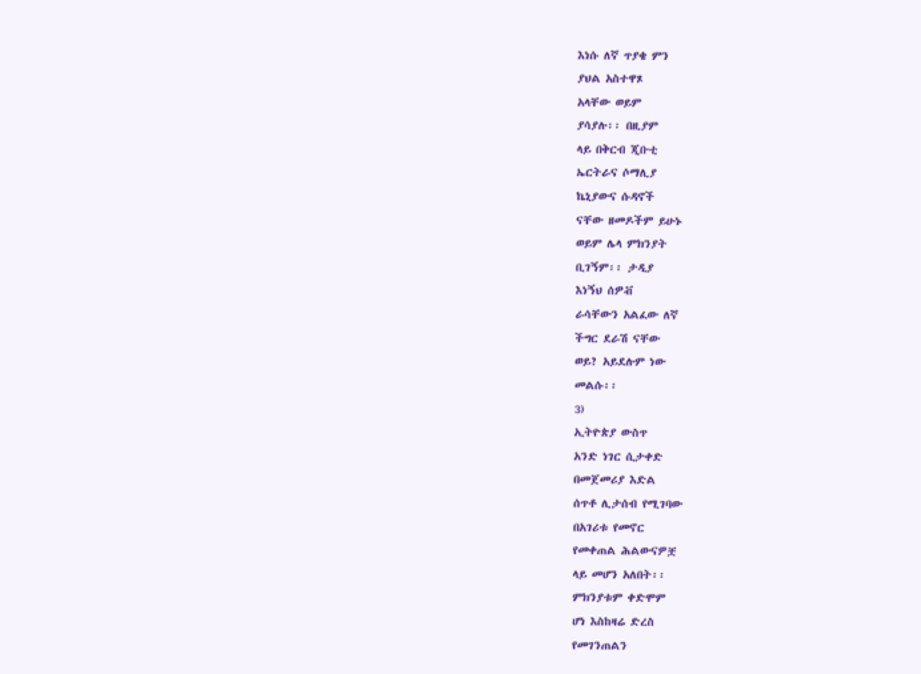እነሱ ለኛ ጥያቄ ምን
ያህል አስተዋጾ
አላቸው ወይም
ያሳያሉ፡፡ በዚያም
ላይ በቅርብ ጂቡቲ
ኤርትራና ሶማሊያ
ኬኒያውና ሱዳኖች
ናቸው ዘመዶችም ይሁኑ
ወይም ሌላ ምክንያት
ቢገኝም፡፡ ታዲያ
እነኝህ ሰዎቭ
ራሳቸውን አልፈው ለኛ
ችግር ደራሽ ናቸው
ወይ? አይደሉም ነው
መልሱ፡፡
3)
ኢትዮጵያ ውስጥ
አንድ ነገር ሲታቀድ
በመጀመሪያ እድል
ሰጥቶ ሊታሰብ የሚገባው
በአገሪቱ የመኖር
የመቀጠል ሕልውናዎቿ
ላይ መሆን አለበት፡፡
ምክንያቱም ቀድሞም
ሆነ እስከዛሬ ድረስ
የመገንጠልን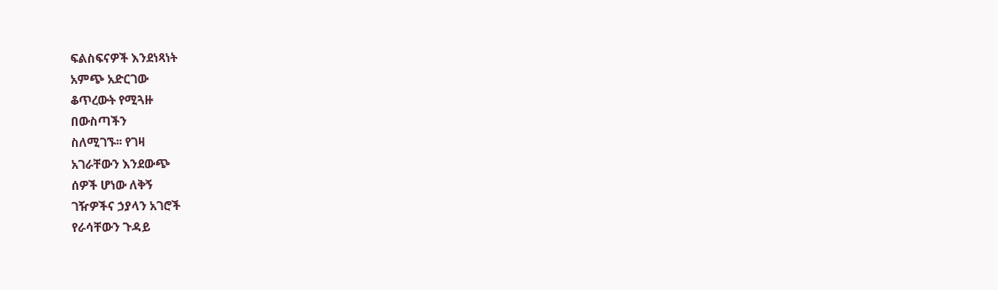ፍልስፍናዎች እንደነጻነት
አምጭ አድርገው
ቆጥረውት የሚጓዙ
በውስጣችን
ስለሚገኙ፡፡ የገዛ
አገራቸውን እንደውጭ
ሰዎች ሆነው ለቅኝ
ገዥዎችና ኃያላን አገሮች
የራሳቸውን ጉዳይ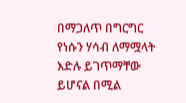በማጋለጥ በግርግር
የነሱን ሃሳብ ለማሟላት
እድሉ ይገጥማቸው
ይሆናል በሚል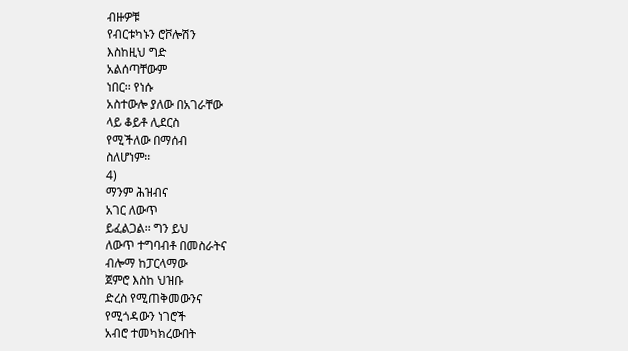ብዙዎቹ
የብርቱካኑን ሮቮሎሽን
እስከዚህ ግድ
አልሰጣቸውም
ነበር፡፡ የነሱ
አስተውሎ ያለው በአገራቸው
ላይ ቆይቶ ሊደርስ
የሚችለው በማሰብ
ስለሆነም፡፡
4)
ማንም ሕዝብና
አገር ለውጥ
ይፈልጋል፡፡ ግን ይህ
ለውጥ ተግባብቶ በመስራትና
ብሎማ ከፓርላማው
ጀምሮ እስከ ህዝቡ
ድረስ የሚጠቅመውንና
የሚጎዳውን ነገሮች
አብሮ ተመካክረውበት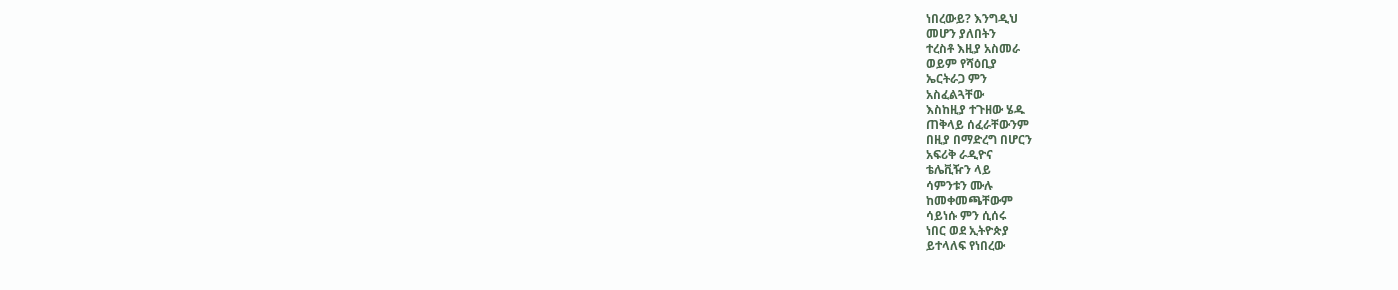ነበረውይ? እንግዲህ
መሆን ያለበትን
ተረስቶ እዚያ አስመራ
ወይም የሻዕቢያ
ኤርትራጋ ምን
አስፈልጓቸው
እስከዚያ ተጉዘው ሄዱ
ጠቅላይ ሰፈራቸውንም
በዚያ በማድረግ በሆርን
አፍሪቅ ራዲዮና
ቴሌቪዥን ላይ
ሳምንቱን ሙሉ
ከመቀመጫቸውም
ሳይነሱ ምን ሲሰሩ
ነበር ወደ ኢትዮጵያ
ይተላለፍ የነበረው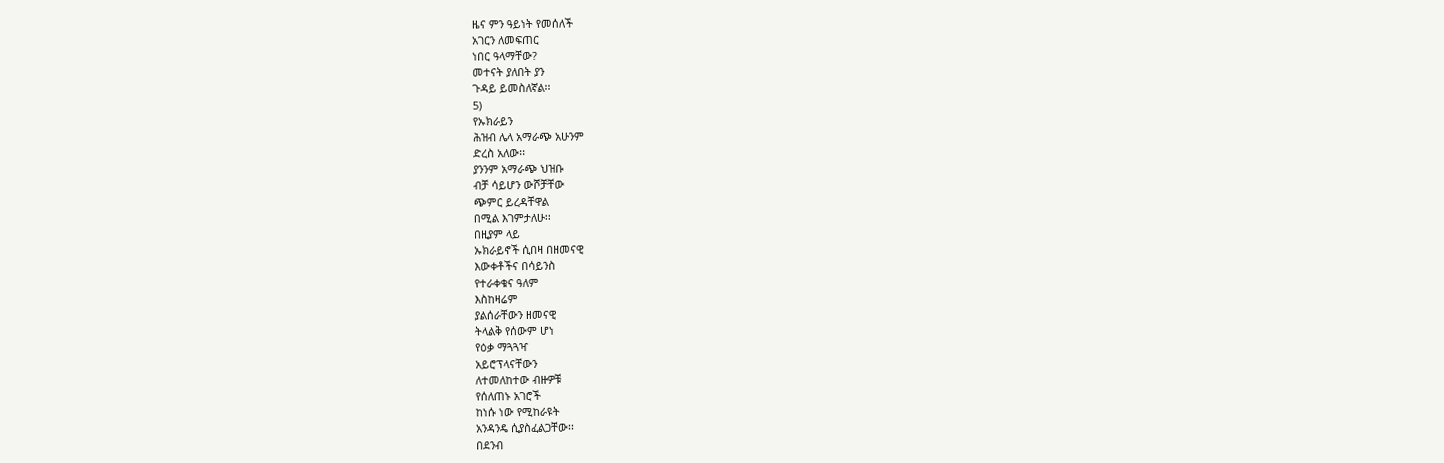ዜና ምን ዓይነት የመሰለች
አገርን ለመፍጠር
ነበር ዓላማቸው?
መተናት ያለበት ያን
ጉዳይ ይመስለኛል፡፡
5)
የኡክራይን
ሕዝብ ሌላ አማራጭ አሁንም
ድረስ አለው፡፡
ያንንም አማራጭ ህዝቡ
ብቻ ሳይሆን ውሾቻቸው
ጭምር ይረዳቸዋል
በሚል እገምታለሁ፡፡
በዚያም ላይ
ኡክራይኖች ሲበዛ በዘመናዊ
እውቀቶችና በሳይንስ
የተራቀቁና ዓለም
እስከዛሬም
ያልሰራቸውን ዘመናዊ
ትላልቅ የሰውም ሆነ
የዕቃ ማጓጓዣ
አይሮፕላናቸውን
ለተመለከተው ብዙዎቹ
የሰለጠኑ አገሮች
ከነሱ ነው የሚከራዩት
አንዳንዴ ሲያስፈልጋቸው፡፡
በደንብ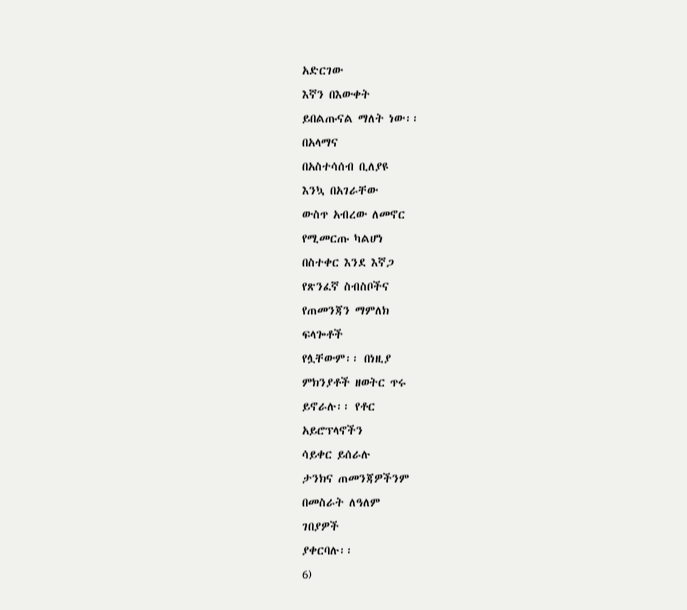አድርገው
እኛን በእውቀት
ይበልጡናል ማለት ነው፡፡
በአላማና
በአስተሳሰብ ቢለያዩ
እንኳ በአገራቸው
ውስጥ አብረው ለመኖር
የሚመርጡ ካልሆነ
በስተቀር እንደ እኛጋ
የጽንፈኛ ስብስቦችና
የጠመንጃን ማምለክ
ፍላጐቶች
የሏቸውም፡፡ በነዚያ
ምክንያቶች ዘወትር ጥሩ
ይኖራሉ፡፡ የቶር
አይሮፕላኖችን
ሳይቀር ይሰራሉ
ታንክና ጠመንጃዎችንም
በመስራት ለዓለም
ገበያዎች
ያቀርባሉ፡፡
6)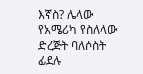እኛስ? ሌላው
የአሜሪካ የስለላው
ድረጅት ባለሶስት
ፊደሉ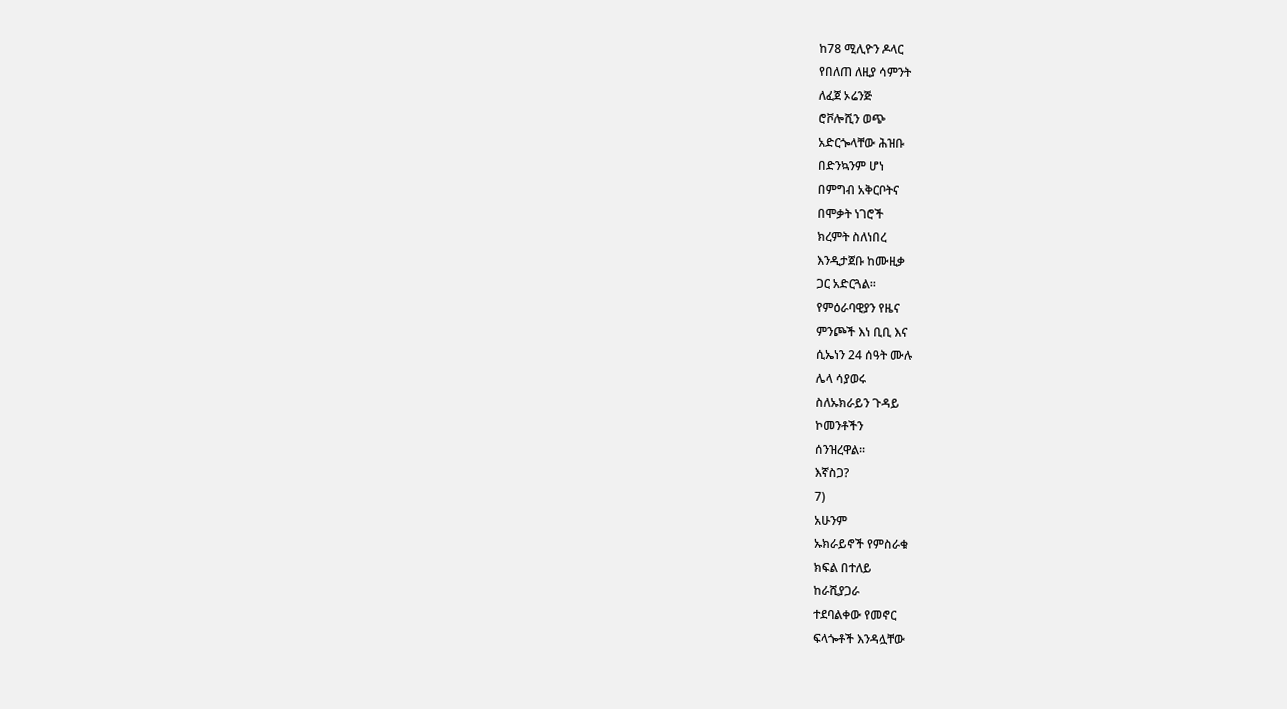ከ78 ሚሊዮን ዶላር
የበለጠ ለዚያ ሳምንት
ለፈጀ ኦሬንጅ
ሮቮሎሺን ወጭ
አድርጐላቸው ሕዝቡ
በድንኳንም ሆነ
በምግብ አቅርቦትና
በሞቃት ነገሮች
ክረምት ስለነበረ
እንዲታጀቡ ከሙዚቃ
ጋር አድርጓል፡፡
የምዕራባዊያን የዜና
ምንጮች እነ ቢቢ እና
ሲኤነን 24 ሰዓት ሙሉ
ሌላ ሳያወሩ
ስለኡክራይን ጉዳይ
ኮመንቶችን
ሰንዝረዋል፡፡
እኛስጋ?
7)
አሁንም
ኡክራይኖች የምስራቁ
ክፍል በተለይ
ከራሺያጋራ
ተደባልቀው የመኖር
ፍላጐቶች እንዳሏቸው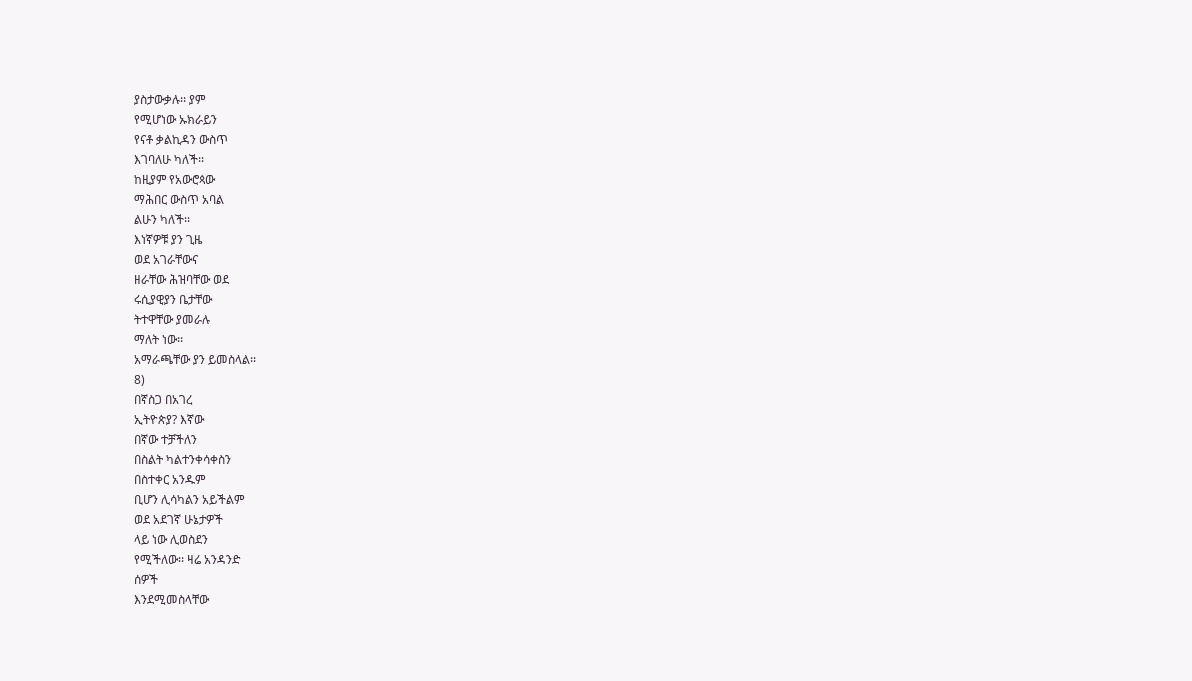ያስታውቃሉ፡፡ ያም
የሚሆነው ኡክራይን
የናቶ ቃልኪዳን ውስጥ
እገባለሁ ካለች፡፡
ከዚያም የአውሮጳው
ማሕበር ውስጥ አባል
ልሁን ካለች፡፡
እነኛዎቹ ያን ጊዜ
ወደ አገራቸውና
ዘራቸው ሕዝባቸው ወደ
ሩሲያዊያን ቤታቸው
ትተዋቸው ያመራሉ
ማለት ነው፡፡
አማራጫቸው ያን ይመስላል፡፡
8)
በኛስጋ በአገረ
ኢትዮጵያ? እኛው
በኛው ተቻችለን
በስልት ካልተንቀሳቀስን
በስተቀር አንዱም
ቢሆን ሊሳካልን አይችልም
ወደ አደገኛ ሁኔታዎች
ላይ ነው ሊወስደን
የሚችለው፡፡ ዛሬ አንዳንድ
ሰዎች
እንደሚመስላቸው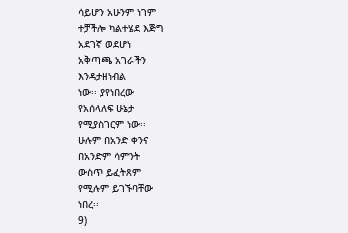ሳይሆን አሁንም ነገም
ተቻችሎ ካልተሄደ እጅግ
አደገኛ ወደሆነ
አቅጣጫ አገራችን
እንዳታዘነብል
ነው፡፡ ያየነበረው
የአሰላለፍ ሁኔታ
የሚያስገርም ነው፡፡
ሁሉም በአንድ ቀንና
በአንድም ሳምንት
ውስጥ ይፈትጸም
የሚሉም ይገኙባቸው
ነበረ፡፡
9)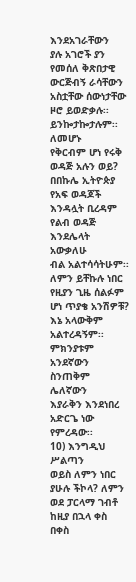እንደአገራቸውን
ያሉ አገሮች ያን
የመሰለ ቅጽበታዊ
ውርጅብኝ ራሳቸውን
አስቷቸው ሰውነታቸው
ዞሮ ይወድቃሉ፡፡
ይንኰታኰታሉም፡፡ ለመሆኑ
የቅርብም ሆነ የሩቅ
ወዳጅ አሉን ወይ?
በበኩሌ ኢትዮጵያ
የአፍ ወዳጆች
እንዳሏት ቢረዳም
የልብ ወዳጅ
እንደሌላት አውቃለሁ
ብል አልተሳሳትሁም፡፡
ለምን ይቸኩሉ ነበር
የዚያን ጊዜ ሰልፉም
ሆነ ጥያቄ አንሽዎቹ?
እኔ አላውቅም
አልተረዳኝም፡፡
ምክንያቱም
አንደኛውን ስንጠቅም ሌለኛውን
እያራቅን እንደነበረ
አድርጌ ነው
የምረዳው፡፡
10) እንግዲህ ሥልጣን
ወይስ ለምን ነበር
ያሁሉ ችኮላ? ለምን
ወደ ፓርላማ ገብቶ
ከዚያ በኋላ ቀስ
በቀስ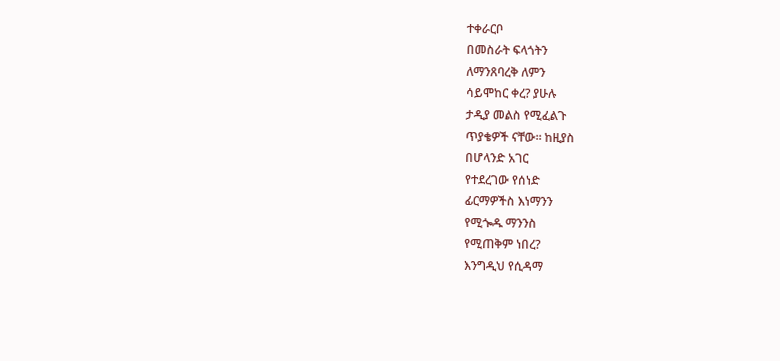ተቀራርቦ
በመስራት ፍላጎትን
ለማንጸባረቅ ለምን
ሳይሞከር ቀረ? ያሁሉ
ታዲያ መልስ የሚፈልጉ
ጥያቄዎች ናቸው፡፡ ከዚያስ
በሆላንድ አገር
የተደረገው የሰነድ
ፊርማዎችስ እነማንን
የሚጐዱ ማንንስ
የሚጠቅም ነበረ?
እንግዲህ የሲዳማ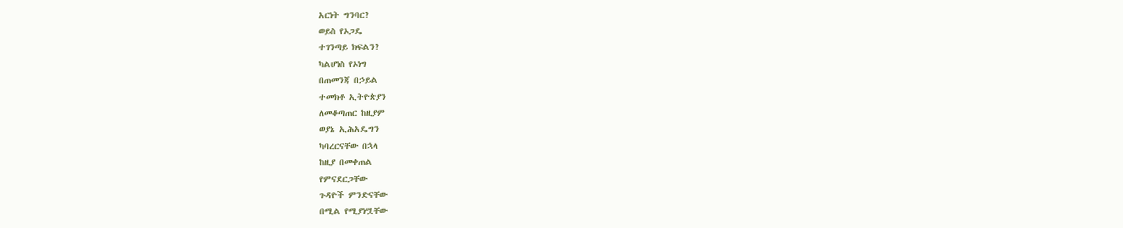አርነት ግንባር?
ወይስ የኦጋዴ
ተገንጣይ ክፍልን?
ካልሆነስ የኦነግ
በጠመንጃ በኃይል
ተመክቶ ኢትዮጵያን
ለመቆጣጠር ከዚያም
ወያኔ ኢሕአዴግን
ካባረርናቸው በኋላ
ከዚያ በመቀጠል
የምናደርጋቸው
ጉዳዮች ምንድናቸው
በሚል የሚያነሧቸው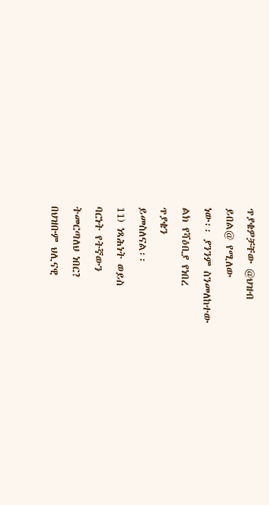ጥያቄዎቻቸው @ህዝብ
ይበል@ የሚለው
ነው፡፡ ያንንም ስንመለከተው
ልክ የሻዕቢያ የነበረ
ጥያቄን
ይመስለናል፡፡
11) ነጻሕነት ወይስ
ባርነት የትኛውን
ትመርጣለህ ነበር?
በህዝቡም ህሊናዊ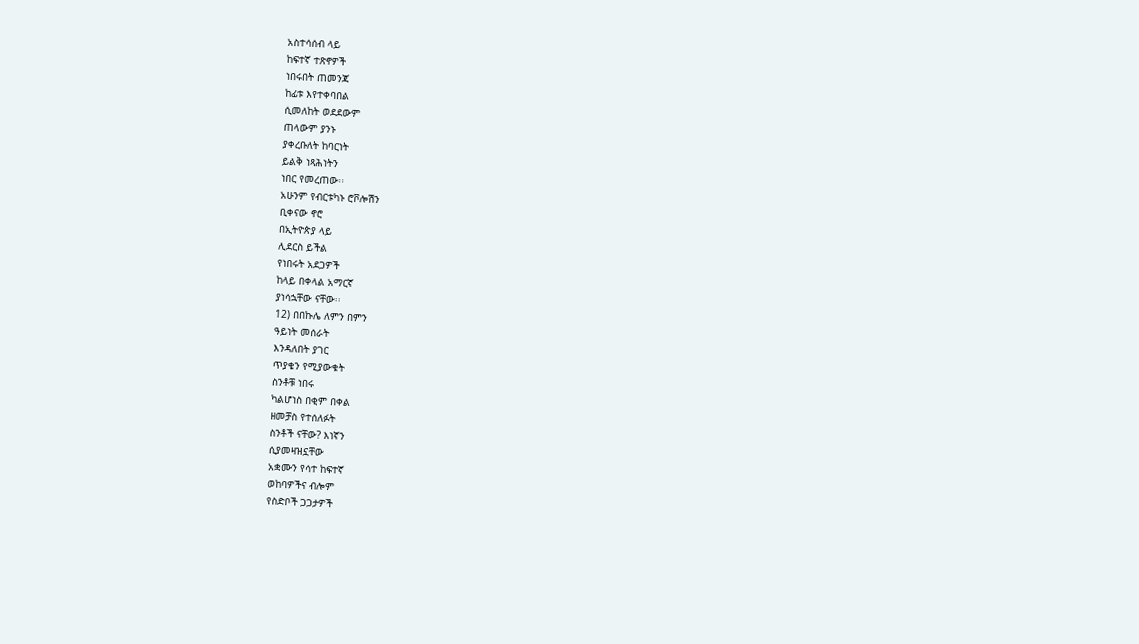አስተሳሰብ ላይ
ከፍተኛ ተጽኖዎች
ነበሩበት ጠመንጃ
ከፊቱ እየተቀባበል
ሲመለከት ወደደውም
ጠላውም ያንኑ
ያቀረቡለት ከባርነት
ይልቅ ነጻሕነትን
ነበር የመረጠው፡፡
አሁንም የብርቱካኑ ሮቮሎሽን
ቢቀናው ኖሮ
በኢትዮጵያ ላይ
ሊደርስ ይችል
የነበሩት አደጋዎች
ከላይ በቀላል አማርኛ
ያነሳኋቸው ናቸው፡፡
12) በበኩሌ ለምን በምን
ዓይነት መሰራት
እንዳለበት ያገር
ጥያቄን የሚያውቁት
ስንቶቹ ነበሩ
ካልሆነስ በቂም በቀል
ዘመቻስ የተሰለፉት
ስንቶች ናቸው? እነኛን
ሲያመዛዝኗቸው
አቋሙን የሳተ ከፍተኛ
ወከባዎችና ብሎም
የስድቦች ጋጋታዎች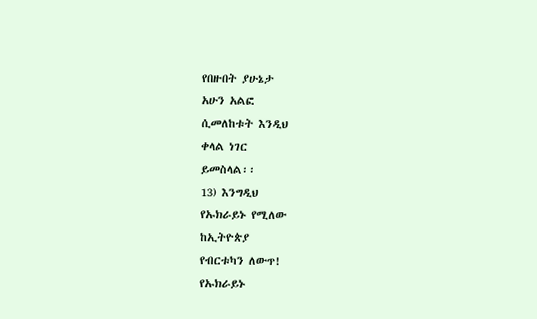የበዙበት ያሁኔታ
አሁን አልፎ
ሲመለከቱት እንዲህ
ቀላል ነገር
ይመስላል፡፡
13) እንግዲህ
የኡክራይኑ የሚለው
ከኢትዮጵያ
የብርቱካን ለውጥ!
የኡክራይኑ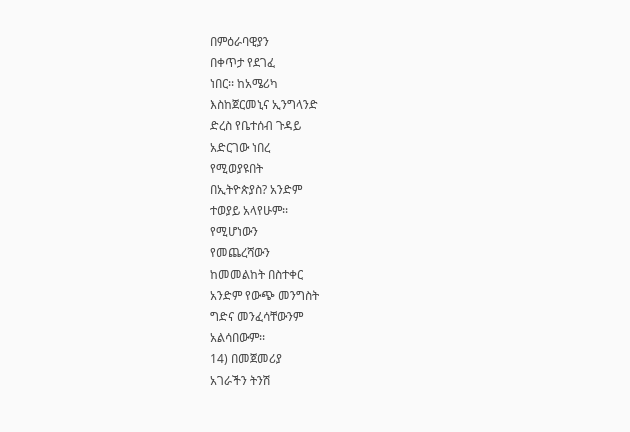በምዕራባዊያን
በቀጥታ የደገፈ
ነበር፡፡ ከአሜሪካ
እስከጀርመኒና ኢንግላንድ
ድረስ የቤተሰብ ጉዳይ
አድርገው ነበረ
የሚወያዩበት
በኢትዮጵያስ? አንድም
ተወያይ አላየሁም፡፡
የሚሆነውን
የመጨረሻውን
ከመመልከት በስተቀር
አንድም የውጭ መንግስት
ግድና መንፈሳቸውንም
አልሳበውም፡፡
14) በመጀመሪያ
አገራችን ትንሽ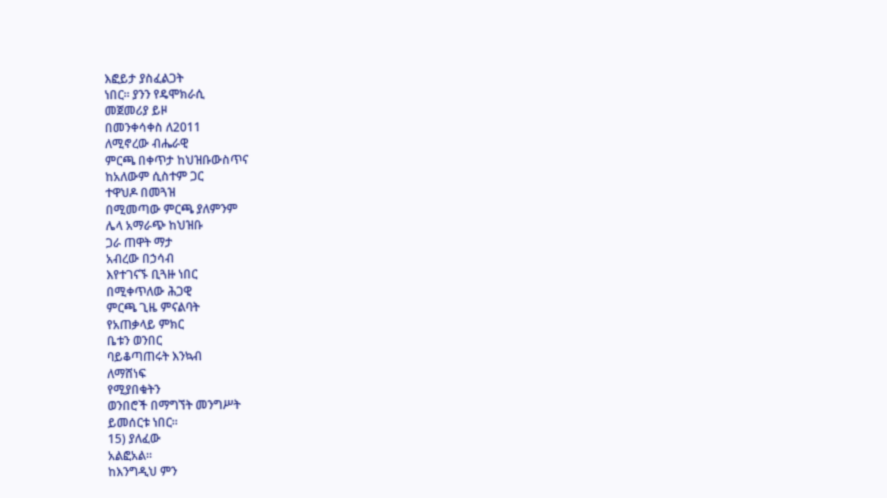እፎይታ ያስፈልጋት
ነበር፡፡ ያንን የዴሞክራሲ
መጀመሪያ ይዞ
በመንቀሳቀስ ለ2011
ለሚኖረው ብሔራዊ
ምርጫ በቀጥታ ከህዝቡውስጥና
ከአለውም ሲስተም ጋር
ተዋህዶ በመጓዝ
በሚመጣው ምርጫ ያለምንም
ሌላ አማራጭ ከህዝቡ
ጋራ ጠዋት ማታ
አብረው በኃሳብ
እየተገናኙ ቢጓዙ ነበር
በሚቀጥለው ሕጋዊ
ምርጫ ጊዜ ምናልባት
የአጠቃላይ ምክር
ቤቱን ወንበር
ባይቆጣጠሩት እንኳብ
ለማሸነፍ
የሚያበቁትን
ወንበሮች በማግኘት መንግሥት
ይመሰርቱ ነበር፡፡
15) ያለፈው
አልፎአል፡፡
ከእንግዲህ ምን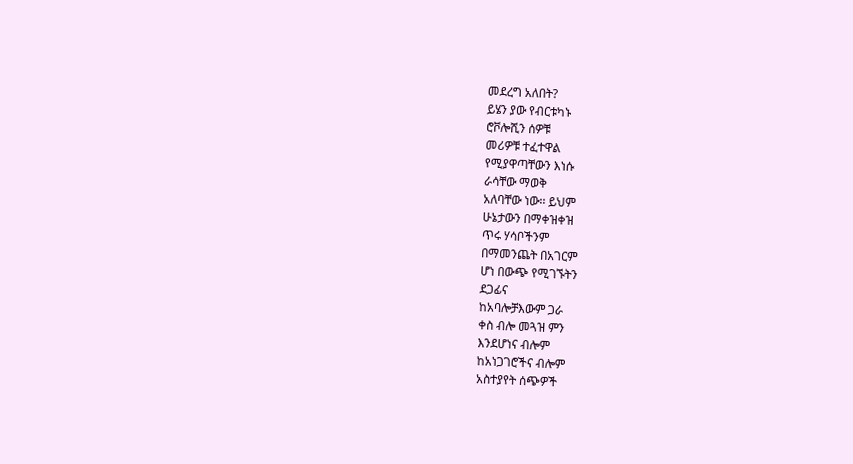መደረግ አለበት?
ይሄን ያው የብርቱካኑ
ሮቮሎሺን ሰዎቹ
መሪዎቹ ተፈተዋል
የሚያዋጣቸውን እነሱ
ራሳቸው ማወቅ
አለባቸው ነው፡፡ ይህም
ሁኔታውን በማቀዝቀዝ
ጥሩ ሃሳቦችንም
በማመንጨት በአገርም
ሆነ በውጭ የሚገኙትን
ደጋፊና
ከአባሎቻእውም ጋራ
ቀስ ብሎ መጓዝ ምን
እንደሆነና ብሎም
ከአነጋገሮችና ብሎም
አስተያየት ሰጭዎች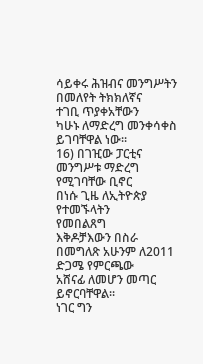ሳይቀሩ ሕዝብና መንግሥትን
በመለየት ትክክለኛና
ተገቢ ጥያቀአቸውን
ካሁኑ ለማድረግ መንቀሳቀስ
ይገባቸዋል ነው፡፡
16) በገዢው ፓርቲና
መንግሥቱ ማድረግ
የሚገባቸው ቢኖር
በነሱ ጊዜ ለኢትዮጵያ
የተመኙላትን
የመበልጸግ
እቅዶቻእውን በስራ
በመግለጽ አሁንም ለ2011
ድጋሜ የምርጫው
አሸናፊ ለመሆን መጣር
ይኖርባቸዋል፡፡
ነገር ግን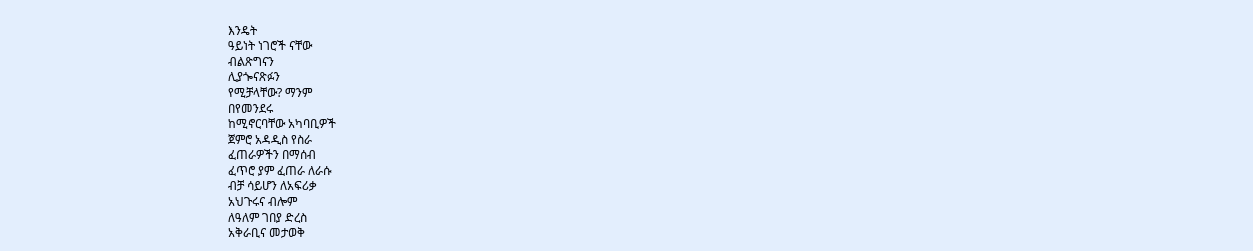እንዴት
ዓይነት ነገሮች ናቸው
ብልጽግናን
ሊያጐናጽፉን
የሚቻላቸው? ማንም
በየመንደሩ
ከሚኖርባቸው አካባቢዎች
ጀምሮ አዳዲስ የስራ
ፈጠራዎችን በማሰብ
ፈጥሮ ያም ፈጠራ ለራሱ
ብቻ ሳይሆን ለአፍሪቃ
አህጉሩና ብሎም
ለዓለም ገበያ ድረስ
አቅራቢና መታወቅ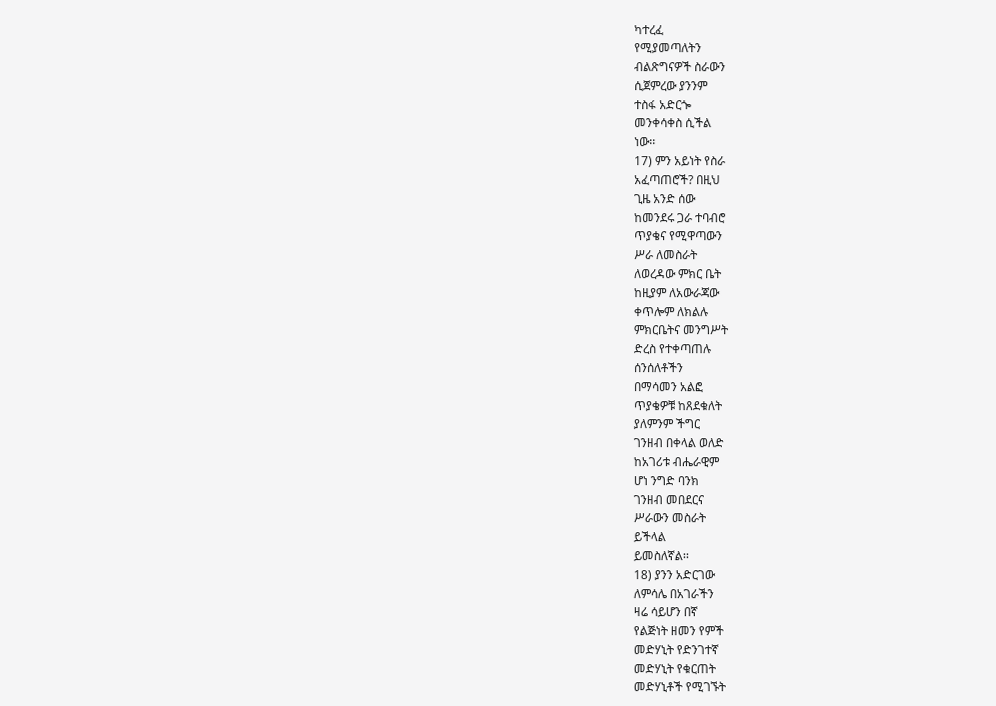ካተረፈ
የሚያመጣለትን
ብልጽግናዎች ስራውን
ሲጀምረው ያንንም
ተስፋ አድርጐ
መንቀሳቀስ ሲችል
ነው፡፡
17) ምን አይነት የስራ
አፈጣጠሮች? በዚህ
ጊዜ አንድ ሰው
ከመንደሩ ጋራ ተባብሮ
ጥያቄና የሚዋጣውን
ሥራ ለመስራት
ለወረዳው ምክር ቤት
ከዚያም ለአውራጃው
ቀጥሎም ለክልሉ
ምክርቤትና መንግሥት
ድረስ የተቀጣጠሉ
ሰንሰለቶችን
በማሳመን አልፎ
ጥያቄዎቹ ከጸደቁለት
ያለምንም ችግር
ገንዘብ በቀላል ወለድ
ከአገሪቱ ብሔራዊም
ሆነ ንግድ ባንክ
ገንዘብ መበደርና
ሥራውን መስራት
ይችላል
ይመስለኛል፡፡
18) ያንን አድርገው
ለምሳሌ በአገራችን
ዛሬ ሳይሆን በኛ
የልጅነት ዘመን የምች
መድሃኒት የድንገተኛ
መድሃኒት የቁርጠት
መድሃኒቶች የሚገኙት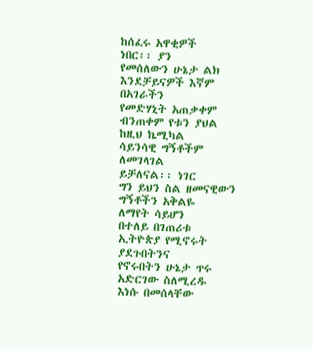ከሰፈሩ አዋቂዎች
ነበር፡፡ ያን
የመሰለውን ሁኔታ ልክ
እንደቻይናዎች እኛም
በአገራችን
የመድሃኒት አጠቃቀም
ብንጠቀም የቱን ያህል
ከዚህ ኬሚካል
ሳይንሳዊ ግኝቶችም
ለመገላገል
ይቻለናል፡፡ ነገር
ግን ይህን ስል ዘመናዊውን
ግኝቶችን አቅልዬ
ለማየት ሳይሆን
በተለይ በገጠሪቱ
ኢትዮጵያ የሚኖሩት ያደጉበትንና
የኖሩበትን ሁኔታ ጥሩ
አድርገው ስለሚረዱ
እነሱ በመሰላቸው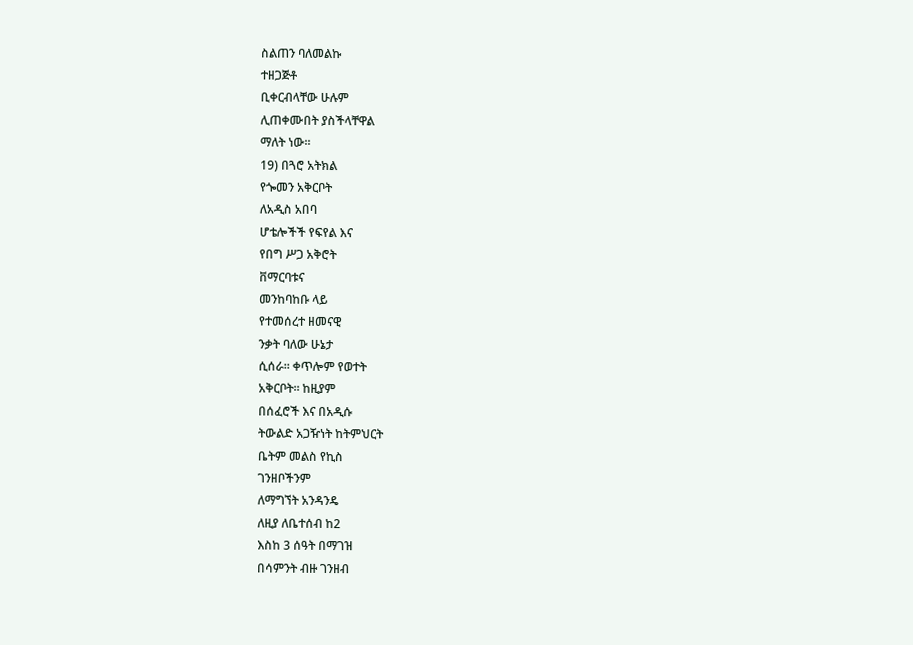ስልጠን ባለመልኩ
ተዘጋጅቶ
ቢቀርብላቸው ሁሉም
ሊጠቀሙበት ያስችላቸዋል
ማለት ነው፡፡
19) በጓሮ አትክል
የጐመን አቅርቦት
ለአዲስ አበባ
ሆቴሎችች የፍየል እና
የበግ ሥጋ አቅሮት
ቨማርባቱና
መንከባከቡ ላይ
የተመሰረተ ዘመናዊ
ንቃት ባለው ሁኔታ
ሲሰራ፡፡ ቀጥሎም የወተት
አቅርቦት፡፡ ከዚያም
በሰፈሮች እና በአዲሱ
ትውልድ አጋዥነት ከትምህርት
ቤትም መልስ የኪስ
ገንዘቦችንም
ለማግኘት አንዳንዴ
ለዚያ ለቤተሰብ ከ2
እስከ 3 ሰዓት በማገዝ
በሳምንት ብዙ ገንዘብ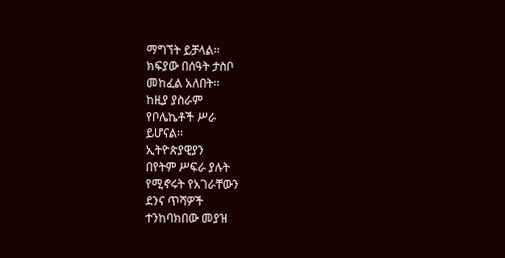ማግኘት ይቻላል፡፡
ክፍያው በሰዓት ታስቦ
መከፈል አለበት፡፡
ከዚያ ያስራም
የቦሌኬቶች ሥራ
ይሆናል፡፡
ኢትዮጵያዊያን
በየትም ሥፍራ ያሉት
የሚኖሩት የአገራቸውን
ደንና ጥሻዎች
ተንከባክበው መያዝ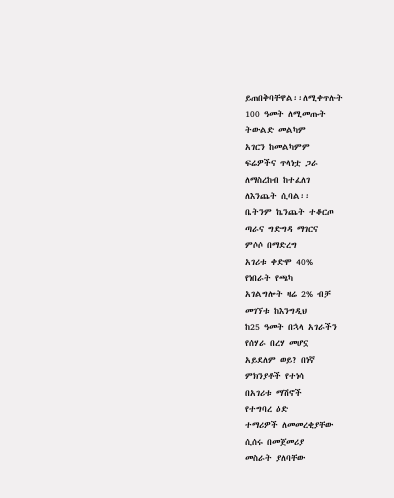ይጠበቅባቸዋል፡፡ለሚቀጥሉት
100 ዓመት ለሚመጡት
ትውልድ መልካም
አገርን ከመልካምም
ፍሬዎችና ጥላነቷ ጋራ
ለማስረከብ ከተፈለገ
ለእንጨት ሲባል፡፡
ቤትንም ኬንጨት ተቆርጦ
ጣራና ግድግዳ ማገርና
ምሶሶ በማድረግ
አገሪቱ ቀድሞ 40%
የነበራት የጫካ
አገልግሎት ዛሬ 2% ብቻ
መገኘቱ ከእንግዲህ
ከ25 ዓመት በኋላ አገራችን
የሰሃራ በረሃ መሆኗ
አይደለም ወይ? በነኛ
ምክንያቶች የተነሳ
በአገሪቱ ማሽኖች
የተግባረ ዕድ
ተማሪዎች ለመመረቂያቸው
ሲሰሩ በመጀመሪያ
መስራት ያለባቸው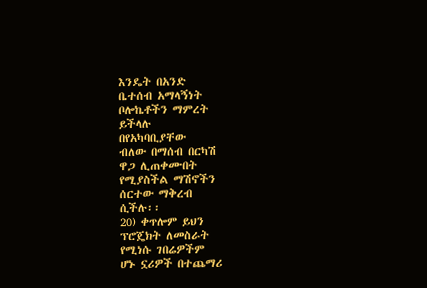እንዴት በአንድ
ቤተሰብ አማላኝነት
ቦሎኬቶችን ማምረት
ይችላሉ
በየአካባቢያቸው
ብለው በማሰብ በርካሽ
ዋጋ ሊጠቀሙበት
የሚያስችል ማሽኖችን
ሰርተው ማቅረብ
ሲችሉ፡፡
20) ቀጥሎም ይህን
ፕሮጄክት ለመስራት
የሚነሱ ገበሬዎችም
ሆኑ ኗሪዎች በተጨማሪ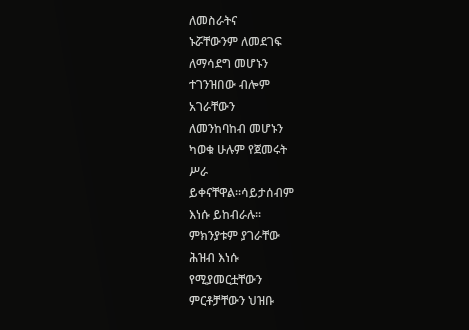ለመስራትና
ኑሯቸውንም ለመደገፍ
ለማሳደግ መሆኑን
ተገንዝበው ብሎም
አገራቸውን
ለመንከባከብ መሆኑን
ካወቁ ሁሉም የጀመሩት
ሥራ
ይቀናቸዋል፡፡ሳይታሰብም
እነሱ ይከብራሉ፡፡
ምክንያቱም ያገራቸው
ሕዝብ እነሱ
የሚያመርቷቸውን
ምርቶቻቸውን ህዝቡ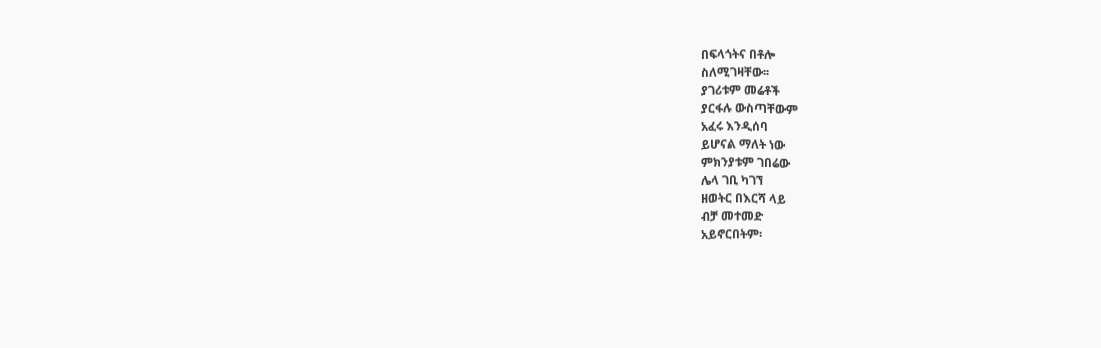በፍላጎትና በቶሎ
ስለሚገዛቸው፡፡
ያገሪቱም መሬቶች
ያርፋሉ ውስጣቸውም
አፈሩ እንዲሰባ
ይሆናል ማለት ነው
ምክንያቱም ገበሬው
ሌላ ገቢ ካገኘ
ዘወትር በእርሻ ላይ
ብቻ መተመድ
አይኖርበትም፡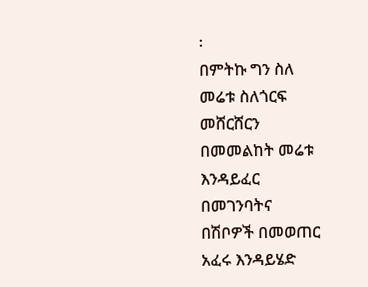፡
በምትኩ ግን ስለ
መሬቱ ስለጎርፍ
መሸርሸርን
በመመልከት መሬቱ
እንዳይፈር
በመገንባትና
በሽቦዎች በመወጠር
አፈሩ እንዳይሄድ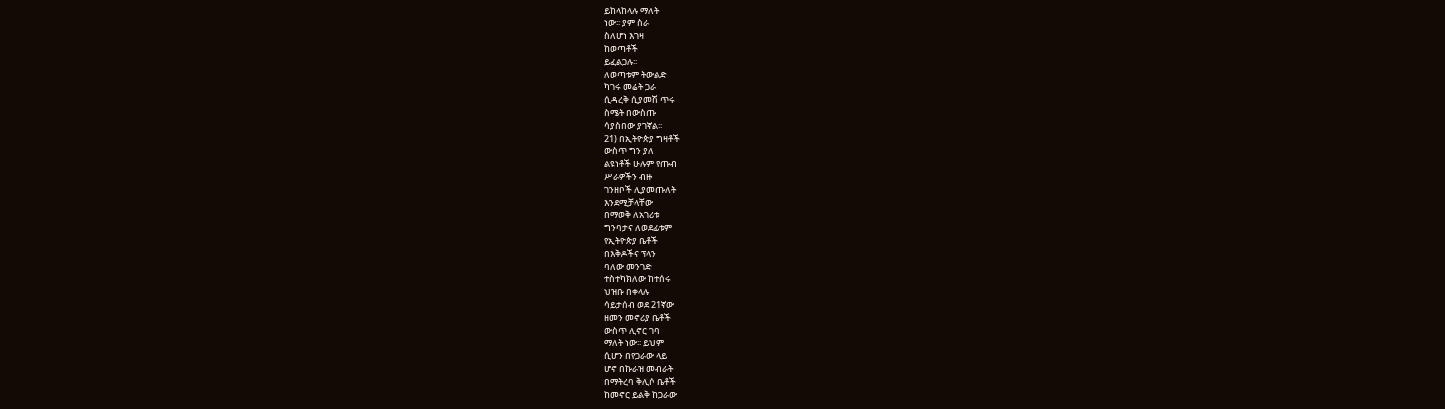ይከላከላሉ ማለት
ነው፡፡ ያም ስራ
ስለሆነ እገዛ
ከወጣቶች
ይፈልጋሉ፡፡
ለወጣቱም ትውልድ
ካገሩ መሬት ጋራ
ሲዳረቅ ሲያመሽ ጥሩ
ስሜት በውስጡ
ሳያስበው ያገኛል፡፡
21) በኢትዮጵያ ግዛቶች
ውስጥ ግን ያለ
ልዩነቶች ሁሉም የጡብ
ሥራዎችን ብዙ
ገንዘቦች ሊያመጡለት
እንደሚቻላቸው
በማወቅ ለአገሪቱ
ግንባታና ለወደፊቱም
የኢትዮጵያ ቤቶች
በእቅዶችና ፕላን
ባለው መንገድ
ተስተካክለው ከተሰሩ
ህዝቡ በቀላሉ
ሳይታሰብ ወደ 21ኛው
ዘመን መኖሪያ ቤቶች
ውስጥ ሊኖር ገባ
ማለት ነው፡፡ ይህም
ሲሆን በየጋራው ላይ
ሆኖ በኩራዝ መብራት
በማትረባ ቅሊሶ ቤቶች
ከመኖር ይልቅ ከጋራው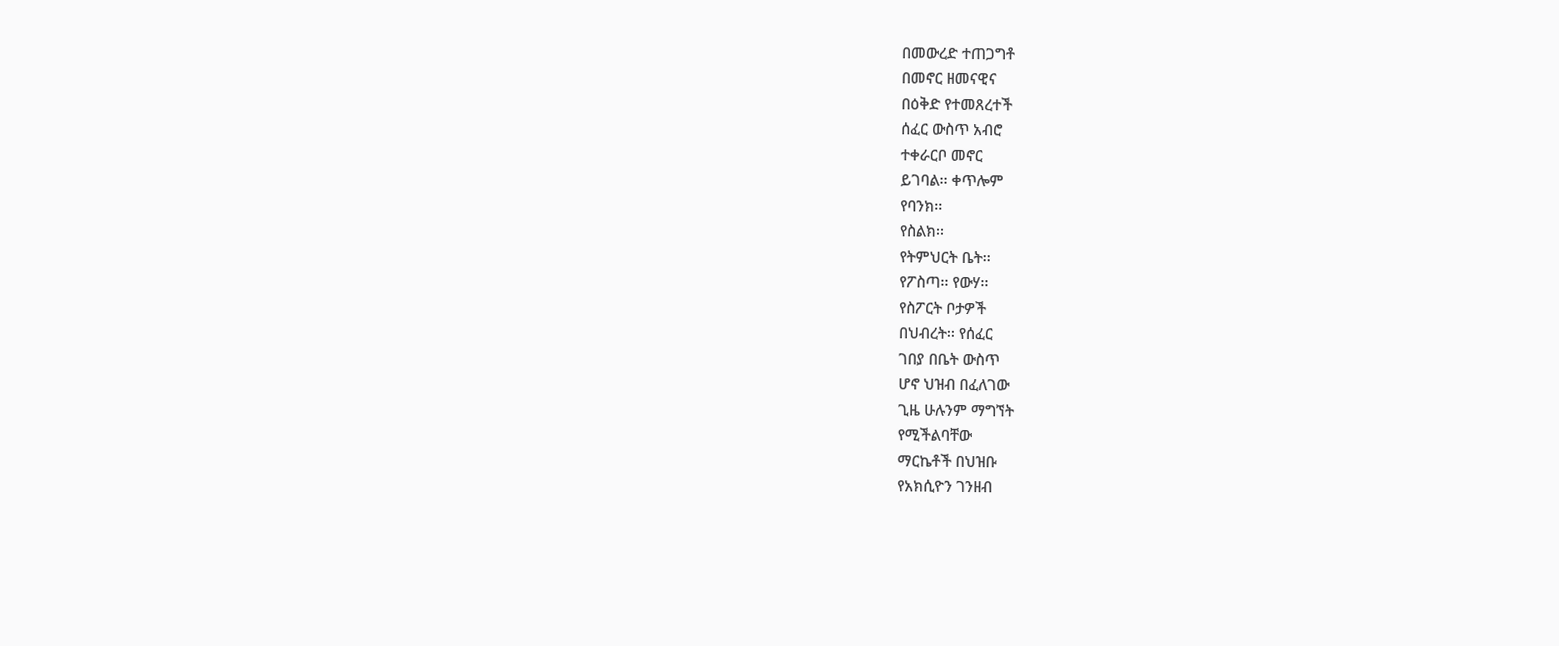በመውረድ ተጠጋግቶ
በመኖር ዘመናዊና
በዕቅድ የተመጸረተች
ሰፈር ውስጥ አብሮ
ተቀራርቦ መኖር
ይገባል፡፡ ቀጥሎም
የባንክ፡፡
የስልክ፡፡
የትምህርት ቤት፡፡
የፖስጣ፡፡ የውሃ፡፡
የስፖርት ቦታዎች
በህብረት፡፡ የሰፈር
ገበያ በቤት ውስጥ
ሆኖ ህዝብ በፈለገው
ጊዜ ሁሉንም ማግኘት
የሚችልባቸው
ማርኬቶች በህዝቡ
የአክሲዮን ገንዘብ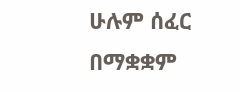ሁሉም ሰፈር በማቋቋም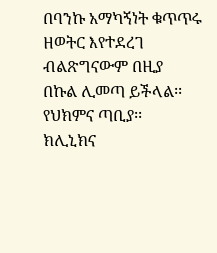በባንኩ አማካኝነት ቁጥጥሩ
ዘወትር እየተደረገ
ብልጽግናውም በዚያ
በኩል ሊመጣ ይችላል፡፡
የህክምና ጣቢያ፡፡
ክሊኒክና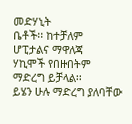መድሃኒት
ቤቶች፡፡ ከተቻለም
ሆፒታልና ማዋለጃ
ሃኪሞች የበዙበትም
ማድረግ ይቻላል፡፡
ይሄን ሁሉ ማድረግ ያለባቸው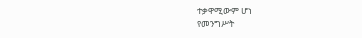ተቃዋሚውም ሆነ
የመንግሥት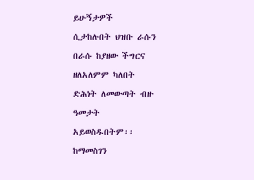ይሁኝታዎች
ሲታከሉበት ህዝቡ ራሱን
በራሱ ከያዘው ችግርና
ዘለአለምም ካለበት
ድሕነት ለመውጣት ብዙ
ዓመታት
አይወስዱበትም፡፡
ከማመስገን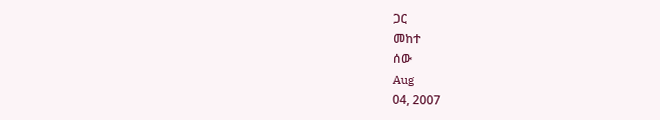ጋር
መከተ
ሰው
Aug
04, 2007